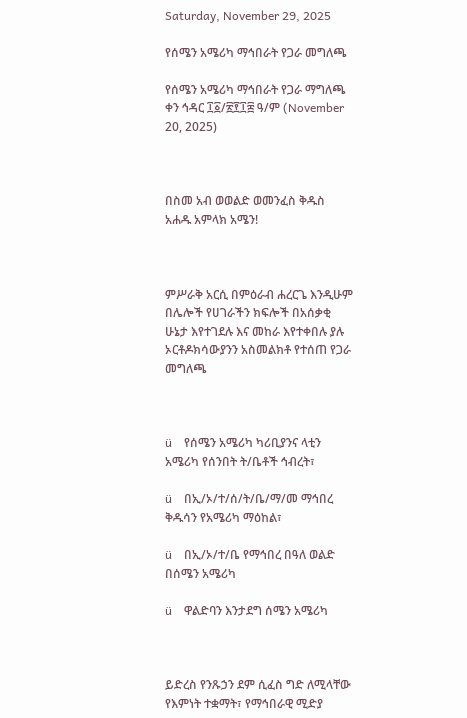Saturday, November 29, 2025

የሰሜን አሜሪካ ማኅበራት የጋራ መግለጫ

የሰሜን አሜሪካ ማኅበራት የጋራ ማግለጫ
ቀን ኅዳር ፲፩/፳፻፲፰ ዓ/ም (November 20, 2025)



በስመ አብ ወወልድ ወመንፈስ ቅዱስ አሐዱ አምላክ አሜን!



ምሥራቅ አርሲ በምዕራብ ሐረርጌ እንዲሁም በሌሎች የሀገራችን ክፍሎች በአሰቃቂ ሁኔታ እየተገደሉ እና መከራ እየተቀበሉ ያሉ ኦርቶዶክሳውያንን አስመልክቶ የተሰጠ የጋራ መግለጫ



ü    የሰሜን አሜሪካ ካሪቢያንና ላቲን አሜሪካ የሰንበት ት/ቤቶች ኅብረት፣

ü    በኢ/ኦ/ተ/ሰ/ት/ቤ/ማ/መ ማኅበረ ቅዱሳን የአሜሪካ ማዕከል፣

ü    በኢ/ኦ/ተ/ቤ የማኅበረ በዓለ ወልድ በሰሜን አሜሪካ

ü    ዋልድባን እንታደግ ሰሜን አሜሪካ



ይድረስ የንጹኃን ደም ሲፈስ ግድ ለሚላቸው የእምነት ተቋማት፣ የማኅበራዊ ሚድያ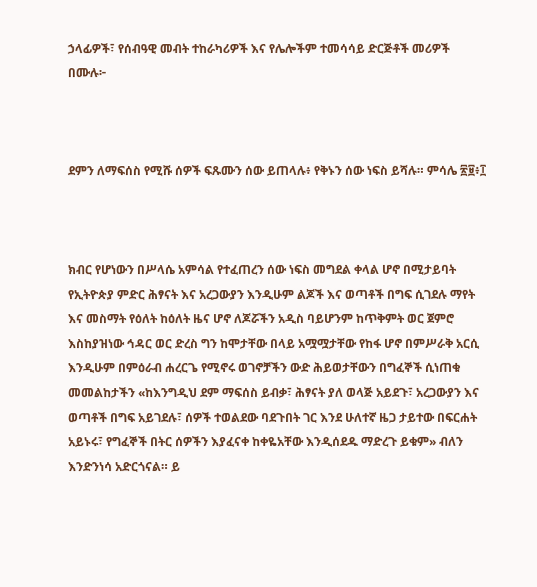ኃላፊዎች፣ የሰብዓዊ መብት ተከራካሪዎች እና የሌሎችም ተመሳሳይ ድርጅቶች መሪዎች በሙሉ፦



ደምን ለማፍሰስ የሚሹ ሰዎች ፍጹሙን ሰው ይጠላሉ፥ የቅኑን ሰው ነፍስ ይሻሉ። ምሳሌ ፳፱፥፲



ክብር የሆነውን በሥላሴ አምሳል የተፈጠረን ሰው ነፍስ መግደል ቀላል ሆኖ በሚታይባት የኢትዮጵያ ምድር ሕፃናት እና አረጋውያን እንዲሁም ልጆች እና ወጣቶች በግፍ ሲገደሉ ማየት እና መስማት የዕለት ከዕለት ዜና ሆኖ ለጆሯችን አዲስ ባይሆንም ከጥቅምት ወር ጀምሮ እስከያዝነው ኅዳር ወር ድረስ ግን ከሞታቸው በላይ አሟሟታቸው የከፋ ሆኖ በምሥራቅ አርሲ እንዲሁም በምዕራብ ሐረርጌ የሚኖሩ ወገኖቻችን ውድ ሕይወታቸውን በግፈኞች ሲነጠቁ መመልከታችን «ከእንግዲህ ደም ማፍሰስ ይብቃ፣ ሕፃናት ያለ ወላጅ አይደጉ፣ አረጋውያን እና ወጣቶች በግፍ አይገደሉ፣ ሰዎች ተወልደው ባደጉበት ገር እንደ ሁለተኛ ዜጋ ታይተው በፍርሐት አይኑሩ፣ የግፈኞች በትር ሰዎችን እያፈናቀ ከቀዬአቸው እንዲሰደዱ ማድረጉ ይቁም» ብለን እንድንነሳ አድርጎናል። ይ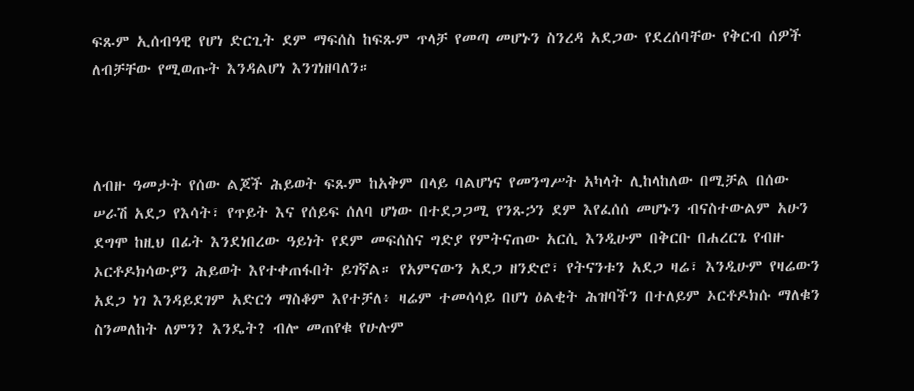ፍጹም ኢሰብዓዊ የሆነ ድርጊት ደም ማፍሰስ ከፍጹም ጥላቻ የመጣ መሆኑን ስንረዳ አደጋው የደረሰባቸው የቅርብ ሰዎች ለብቻቸው የሚወጡት እንዳልሆነ እንገነዘባለን።



ለብዙ ዓመታት የሰው ልጆች ሕይወት ፍጹም ከአቅም በላይ ባልሆነና የመንግሥት አካላት ሊከላከለው በሚቻል በሰው ሠራሽ አደጋ የእሳት፣ የጥይት እና የሰይፍ ሰለባ ሆነው በተደጋጋሚ የንጹኃን ደም እየፈሰሰ መሆኑን ብናስተውልም አሁን ደግሞ ከዚህ በፊት እንደነበረው ዓይነት የደም መፍሰስና ግድያ የምትናጠው አርሲ እንዲሁም በቅርቡ በሐረርጌ የብዙ ኦርቶዶክሳውያን ሕይወት እየተቀጠፋበት ይገኛል። የአምናውን አደጋ ዘንድሮ፣ የትናንቱን አደጋ ዛሬ፣ እንዲሁም የዛሬውን አደጋ ነገ እንዳይደገም አድርጎ ማስቆም እየተቻለ፥ ዛሬም ተመሳሳይ በሆነ ዕልቂት ሕዝባችን በተለይም ኦርቶዶክሱ ማለቁን ስንመለከት ለምን? እንዴት? ብሎ መጠየቁ የሁሉም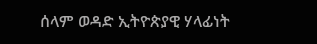ሰላም ወዳድ ኢትዮጵያዊ ሃላፊነት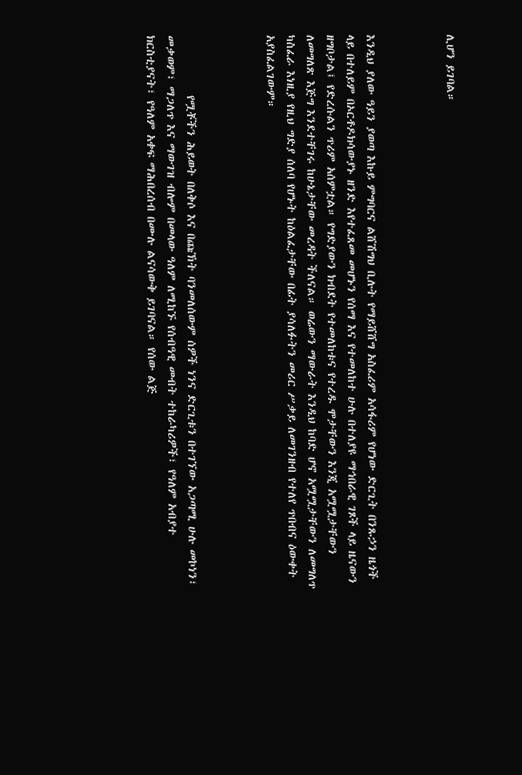ሊሆን ይገባል።



እንዲህ ያለው ዓይን ያወጣ እኩይ ምግባርና ልሸሽግህ ቢሉት የማይሸሸግ አስፈሪም አሳፋሪም የሆነው ድርጊት በንጹኃን ዜጎች ላይ በተለይም በኦርቶዶክሳውያኑ ዘንድ እየተፈጸመ መሆኑን የሰማ እና የተመለከተ ሁሉ በተለያዩ ማኅበራዊ ገጾች ላይ ዜናውን ዘግቦታል፤ የድረሱልን ጥሪም አሰምቷል። የግድያውን ክብደት የተመለከቱና የተረዱ ሞታቸውን እንጂ አሟሟታቸውን ለመግለጽ እጅግ እንደተቸገሩ ከሁኔታቸው መረዳት ችለናል። ወሬውን ማውራት እንዲህ ከባድ ሆኖ አሟሟታቸውን ለመግለጥ ካስፈራ እነዚያ የዚህ ግድያ ሰለባ የሆኑት ከዕልፈታቸው በፊት ያሳለፉትን መሪር ሥቃይ ለመገንዘብ የተለየ ጥበብና ዕውቀት አያስፈልገውም።



            የሟቾችን ሕይወት በለቅሶ እና በጩኽት ባንመለሰውም ሰዎች ነንና ድርጊቱን በተገኘው አጋጣሚ ሁሉ መኮነን፣ መቃወም፣ ማጋለጥ እና ማውገዝ ብሎም በመላው ዓለም ለሚከኙ የሰብዓዊ መብት ተከራካሪዎች፣ የዓለም አብያተ ክርስቲያናት፣ የዓለም አቀፍ ማሕበረሰብ በሙሉ ልናሳውቅ ይገባናል። የሰው ልጅ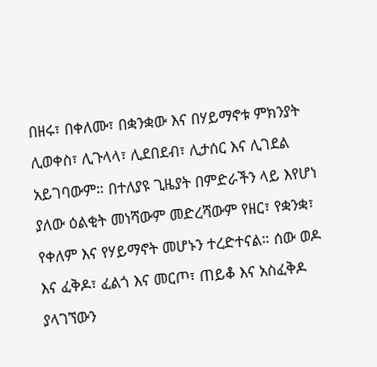በዘሩ፣ በቀለሙ፣ በቋንቋው እና በሃይማኖቱ ምክንያት ሊወቀስ፣ ሊጉላላ፣ ሊደበደብ፣ ሊታሰር እና ሊገደል አይገባውም። በተለያዩ ጊዜያት በምድራችን ላይ እየሆነ ያለው ዕልቂት መነሻውም መድረሻውም የዘር፣ የቋንቋ፣ የቀለም እና የሃይማኖት መሆኑን ተረድተናል። ሰው ወዶ እና ፈቅዶ፣ ፈልጎ እና መርጦ፣ ጠይቆ እና አስፈቅዶ ያላገኘውን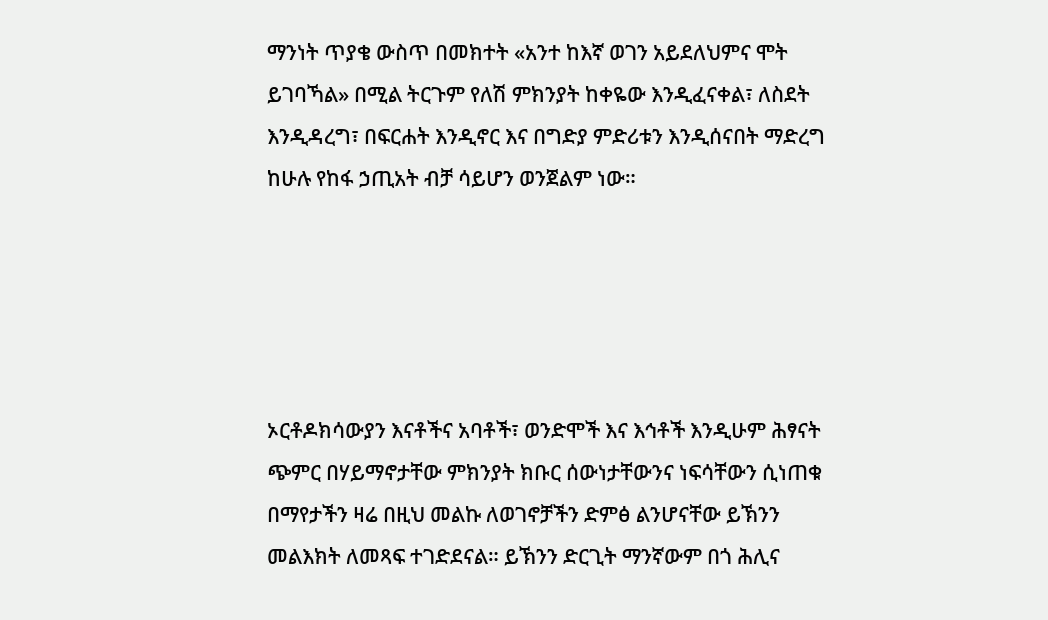ማንነት ጥያቄ ውስጥ በመክተት «አንተ ከእኛ ወገን አይደለህምና ሞት ይገባኻል» በሚል ትርጉም የለሽ ምክንያት ከቀዬው እንዲፈናቀል፣ ለስደት እንዲዳረግ፣ በፍርሐት እንዲኖር እና በግድያ ምድሪቱን እንዲሰናበት ማድረግ ከሁሉ የከፋ ኃጢአት ብቻ ሳይሆን ወንጀልም ነው።





ኦርቶዶክሳውያን እናቶችና አባቶች፣ ወንድሞች እና እኅቶች እንዲሁም ሕፃናት ጭምር በሃይማኖታቸው ምክንያት ክቡር ሰውነታቸውንና ነፍሳቸውን ሲነጠቁ በማየታችን ዛሬ በዚህ መልኩ ለወገኖቻችን ድምፅ ልንሆናቸው ይኽንን መልእክት ለመጻፍ ተገድደናል። ይኽንን ድርጊት ማንኛውም በጎ ሕሊና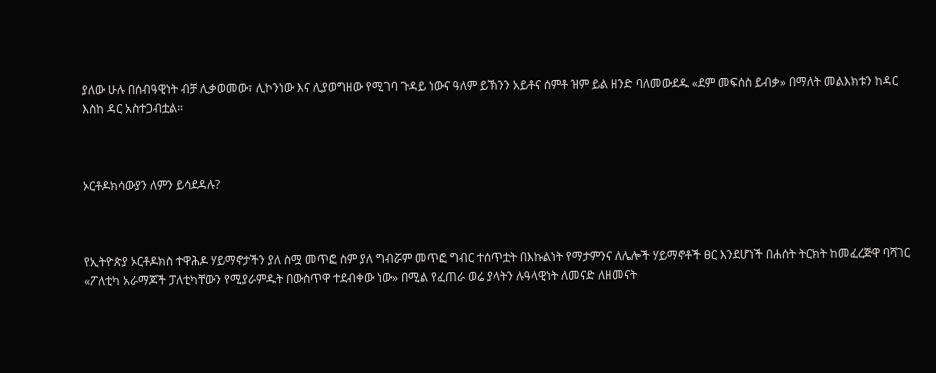ያለው ሁሉ በሰብዓዊነት ብቻ ሊቃወመው፣ ሊኮንነው እና ሊያወግዘው የሚገባ ጉዳይ ነውና ዓለም ይኽንን አይቶና ሰምቶ ዝም ይል ዘንድ ባለመውደዱ «ደም መፍሰስ ይብቃ» በማለት መልእክቱን ከዳር እስከ ዳር አስተጋብቷል።



ኦርቶዶክሳውያን ለምን ይሳደዳሉ?



የኢትዮጵያ ኦርቶዶክስ ተዋሕዶ ሃይማኖታችን ያለ ስሟ መጥፎ ስም ያለ ግብሯም መጥፎ ግብር ተሰጥቷት በእኩልነት የማታምንና ለሌሎች ሃይማኖቶች ፀር እንደሆነች በሐሰት ትርክት ከመፈረጅዋ ባሻገር «ፖለቲካ አራማጆች ፓለቲካቸውን የሚያራምዱት በውስጥዋ ተደብቀው ነው» በሚል የፈጠራ ወሬ ያላትን ሉዓላዊነት ለመናድ ለዘመናት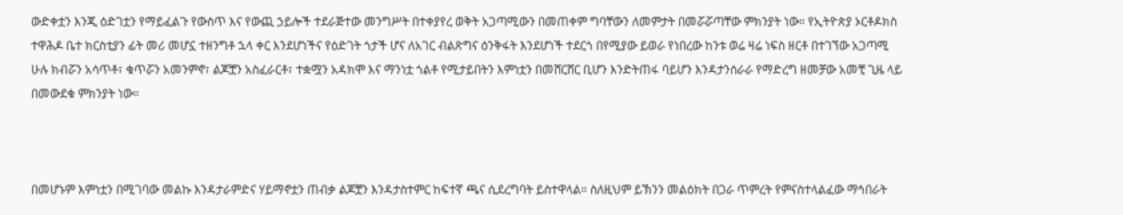ውድቀቷን እንጂ ዕድገቷን የማይፈልጉ የውስጥ እና የውጪ ኃይሎች ተደራጅተው መንግሥት በተቀያየረ ወቅት አጋጣሚውን በመጠቀም ግባቸውን ለመምታት በመሯሯጣቸው ምክንያት ነው። የኢትዮጵያ ኦርቶዶክስ ተዋሕዶ ቤተ ክርስቲያን ፊት መሪ መሆኗ ተዘንግቶ ኋላ ቀር እንደሆነችና የዕድገት ጎታች ሆና ለአገር ብልጽግና ዕንቅፋት እንደሆነች ተደርጎ በየሚያው ይወራ የነበረው ከንቱ ወሬ ዛሬ ነፍስ ዘርቶ በተገኘው አጋጣሚ ሁሉ ክብሯን አሳጥቶ፣ ቁጥሯን አመንምኖ፣ ልጆቿን አስፈራርቶ፣ ተቋሟን አዳክሞ እና ማንነቷ ጎልቶ የሚታይበትን እምነቷን በመሸርሸር ቢሆን እንድትጠፋ ባይሆን እንዳታንሰራራ የማድረግ ዘመቻው አመቺ ጊዜ ላይ በመውደቁ ምክንያት ነው።



በመሆኑም እምነቷን በሚገባው መልኩ እንዳታራምድና ሃይማኖቷን ጠብቃ ልጆቿን እንዳታስተምር ከፍተኛ ጫና ሲደረግባት ይስተዋላል። ስለዚህም ይኽንን መልዕክት በጋራ ጥምረት የምናስተላልፈው ማኅበራት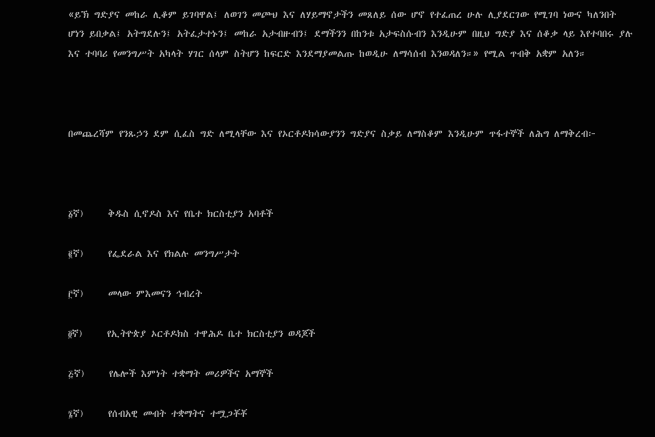«ይኽ ግድያና መከራ ሊቆም ይገባዋል፤ ለወገን መጮህ እና ለሃይማኖታችን መጸለይ ሰው ሆኖ የተፈጠረ ሁሉ ሊያደርገው የሚገባ ነውና ካለንበት ሆነን ይበቃል፤ አትግደሉን፤ አትፈታተኑን፤ መከራ አታብዙብን፤ ደማችንን በከንቱ አታፍስሱብን እንዲሁም በዚህ ግድያ እና ሰቆቃ ላይ እየተባበሩ ያሉ እና ተባባሪ የመንግሥት አካላት ሃገር ሰላም ስትሆን ከፍርድ እንደማያመልጡ ከወዲሁ ለማሳሰብ እንወዳለን።» የሚል ጥብቅ አቋም አለን።



በመጨረሻም የንጹኃን ደም ሲፈስ ግድ ለሚላቸው እና የኦርቶዶክሳውያንን ግድያና ስቃይ ለማስቆም እንዲሁም ጥፋተኞች ለሕግ ለማቅረብ፦



፩ኛ)     ቅዱስ ሲኖዶስ እና የቤተ ክርስቲያን አባቶች

፪ኛ)     የፌደራል እና የክልሉ መንግሥታት

፫ኛ)     መላው ምእመናን ኅብረት

፬ኛ)     የኢትዮጵያ ኦርቶዶክስ ተዋሕዶ ቤተ ክርስቲያን ወዳጆች

፭ኛ)     የሌሎች እምነት ተቋማት መሪዎችና አማኞች

፮ኛ)     የሰብአዊ መብት ተቋማትና ተሟጋቾቾ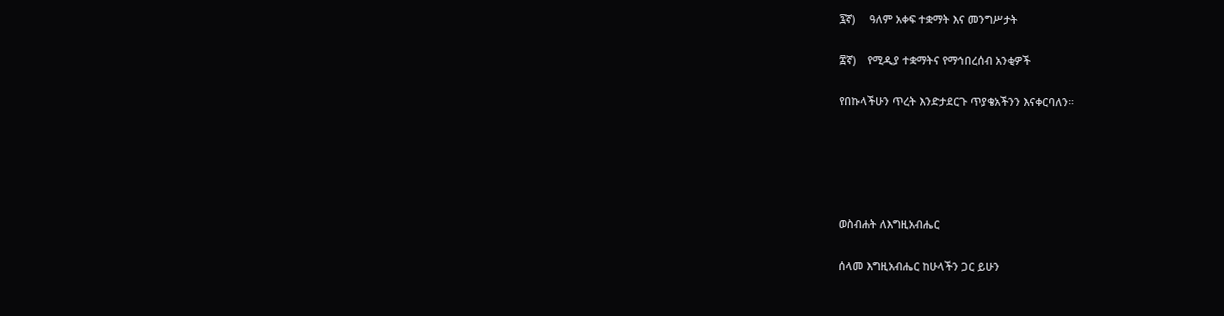፯ኛ)     ዓለም አቀፍ ተቋማት እና መንግሥታት

፰ኛ)    የሚዲያ ተቋማትና የማኅበረሰብ አንቂዎች

የበኩላችሁን ጥረት እንድታደርጉ ጥያቄአችንን እናቀርባለን።





ወስብሐት ለእግዚአብሔር

ሰላመ እግዚአብሔር ከሁላችን ጋር ይሁን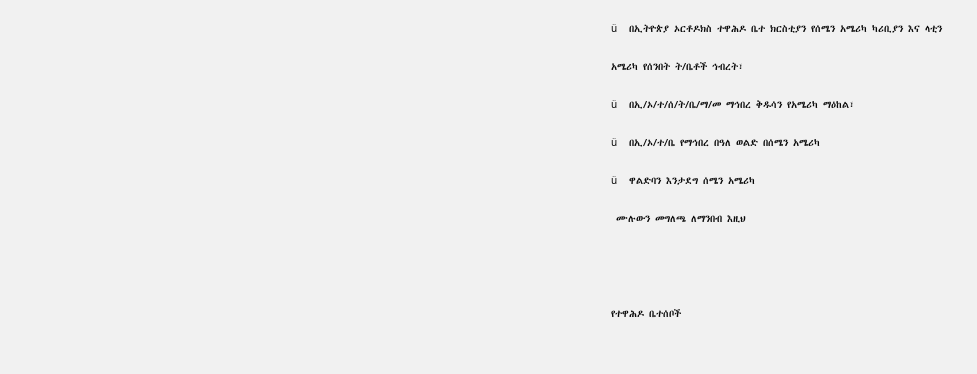ü    በኢትዮጵያ ኦርቶዶክስ ተዋሕዶ ቤተ ክርስቲያን የሰሜን አሜሪካ ካሪቢያን እና ላቲን

አሜሪካ የሰንበት ት/ቤቶች ኅብረት፣

ü    በኢ/ኦ/ተ/ሰ/ት/ቤ/ማ/መ ማኅበረ ቅዱሳን የአሜሪካ ማዕከል፣

ü    በኢ/ኦ/ተ/ቤ የማኅበረ በዓለ ወልድ በሰሜን አሜሪካ

ü    ዋልድባን እንታደግ ሰሜን አሜሪካ

 ሙሉውን መግለጫ ለማንበብ እዚህ




የተዋሕዶ ቤተሰቦች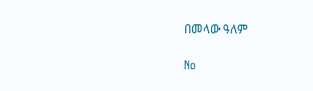በመላው ዓለም

No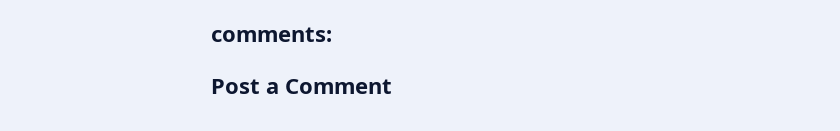comments:

Post a Comment